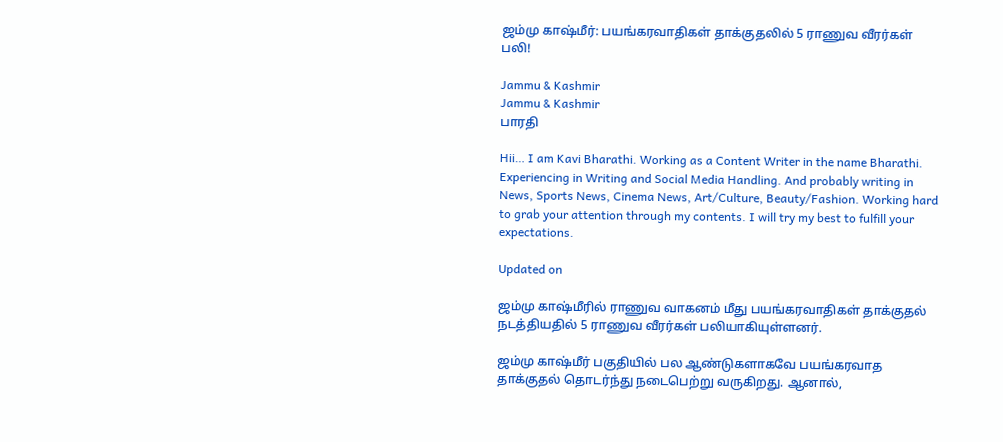ஜம்மு காஷ்மீர்: பயங்கரவாதிகள் தாக்குதலில் 5 ராணுவ வீரர்கள் பலி!

Jammu & Kashmir
Jammu & Kashmir
பாரதி

Hii… I am Kavi Bharathi. Working as a Content Writer in the name Bharathi. Experiencing in Writing and Social Media Handling. And probably writing in News, Sports News, Cinema News, Art/Culture, Beauty/Fashion. Working hard to grab your attention through my contents. I will try my best to fulfill your expectations.

Updated on

ஜம்மு காஷ்மீரில் ராணுவ வாகனம் மீது பயங்கரவாதிகள் தாக்குதல் நடத்தியதில் 5 ராணுவ வீரர்கள் பலியாகியுள்ளனர்.

ஜம்மு காஷ்மீர் பகுதியில் பல ஆண்டுகளாகவே பயங்கரவாத தாக்குதல் தொடர்ந்து நடைபெற்று வருகிறது. ஆனால்,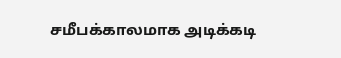சமீபக்காலமாக அடிக்கடி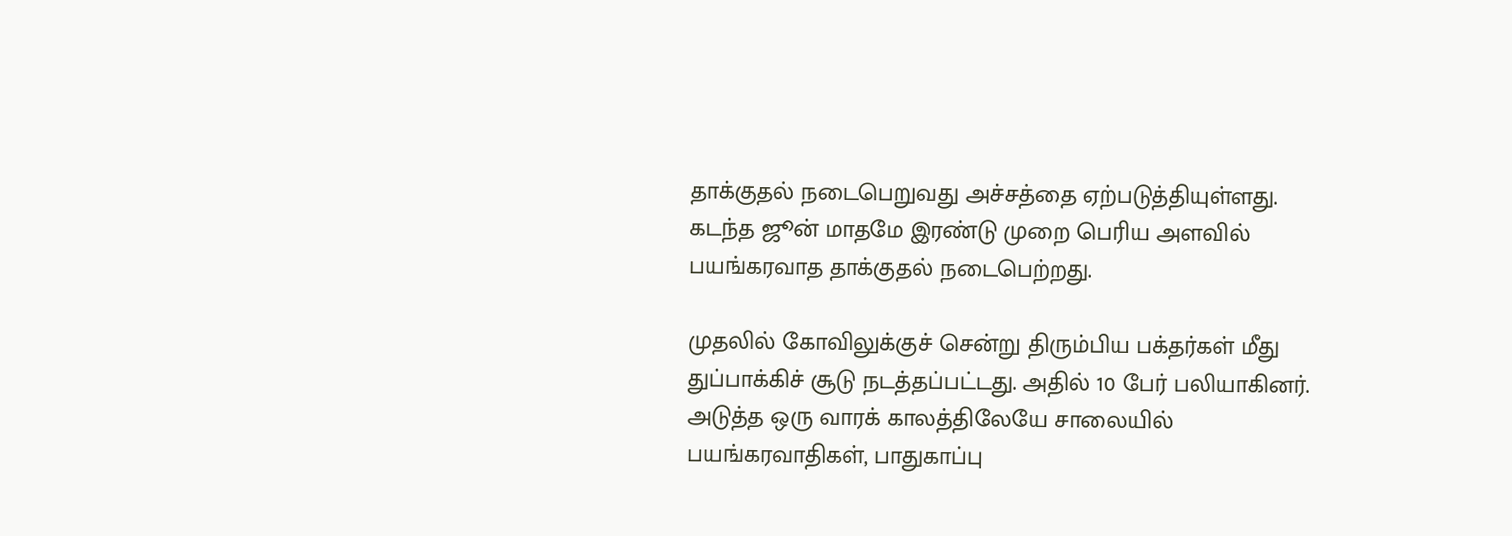தாக்குதல் நடைபெறுவது அச்சத்தை ஏற்படுத்தியுள்ளது. கடந்த ஜூன் மாதமே இரண்டு முறை பெரிய அளவில் பயங்கரவாத தாக்குதல் நடைபெற்றது.

முதலில் கோவிலுக்குச் சென்று திரும்பிய பக்தர்கள் மீது துப்பாக்கிச் சூடு நடத்தப்பட்டது. அதில் 10 பேர் பலியாகினர். அடுத்த ஒரு வாரக் காலத்திலேயே சாலையில் பயங்கரவாதிகள், பாதுகாப்பு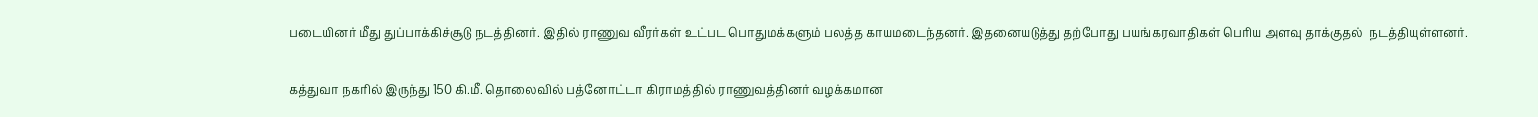படையினர் மீது துப்பாக்கிச்சூடு நடத்தினர். இதில் ராணுவ வீரர்கள் உட்பட பொதுமக்களும் பலத்த காயமடைந்தனர். இதனையடுத்து தற்போது பயங்கரவாதிகள் பெரிய அளவு தாக்குதல்  நடத்தியுள்ளனர்.

கத்துவா நகரில் இருந்து 150 கி.மீ. தொலைவில் பத்னோட்டா கிராமத்தில் ராணுவத்தினர் வழக்கமான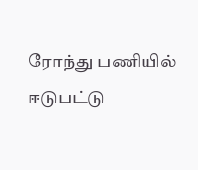ரோந்து பணியில் ஈடுபட்டு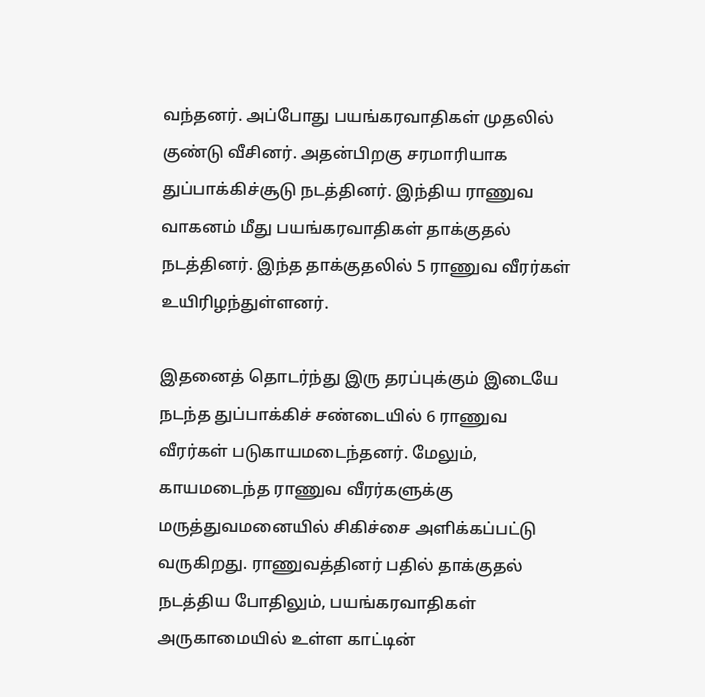வந்தனர். அப்போது பயங்கரவாதிகள் முதலில் குண்டு வீசினர். அதன்பிறகு சரமாரியாக துப்பாக்கிச்சூடு நடத்தினர். இந்திய ராணுவ வாகனம் மீது பயங்கரவாதிகள் தாக்குதல் நடத்தினர். இந்த தாக்குதலில் 5 ராணுவ வீரர்கள் உயிரிழந்துள்ளனர்.

இதனைத் தொடர்ந்து இரு தரப்புக்கும் இடையே நடந்த துப்பாக்கிச் சண்டையில் 6 ராணுவ வீரர்கள் படுகாயமடைந்தனர். மேலும், காயமடைந்த ராணுவ வீரர்களுக்கு மருத்துவமனையில் சிகிச்சை அளிக்கப்பட்டு வருகிறது. ராணுவத்தினர் பதில் தாக்குதல் நடத்திய போதிலும், பயங்கரவாதிகள் அருகாமையில் உள்ள காட்டின்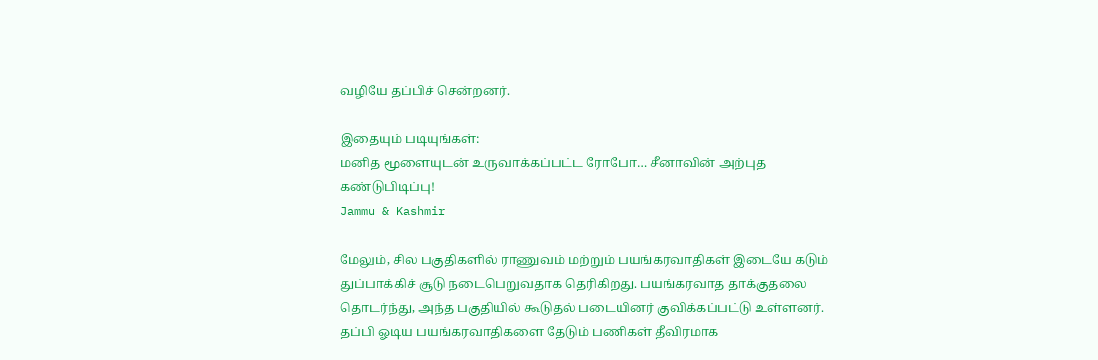வழியே தப்பிச் சென்றனர்.

இதையும் படியுங்கள்:
மனித மூளையுடன் உருவாக்கப்பட்ட ரோபோ… சீனாவின் அற்புத கண்டுபிடிப்பு!
Jammu & Kashmir

மேலும், சில பகுதிகளில் ராணுவம் மற்றும் பயங்கரவாதிகள் இடையே கடும் துப்பாக்கிச் சூடு நடைபெறுவதாக தெரிகிறது. பயங்கரவாத தாக்குதலை தொடர்ந்து, அந்த பகுதியில் கூடுதல் படையினர் குவிக்கப்பட்டு உள்ளனர். தப்பி ஓடிய பயங்கரவாதிகளை தேடும் பணிகள் தீவிரமாக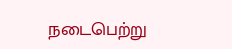நடைபெற்று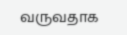வருவதாக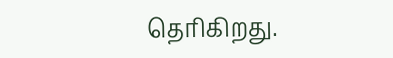தெரிகிறது.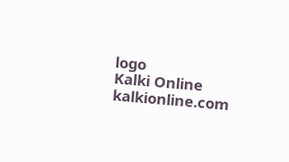logo
Kalki Online
kalkionline.com